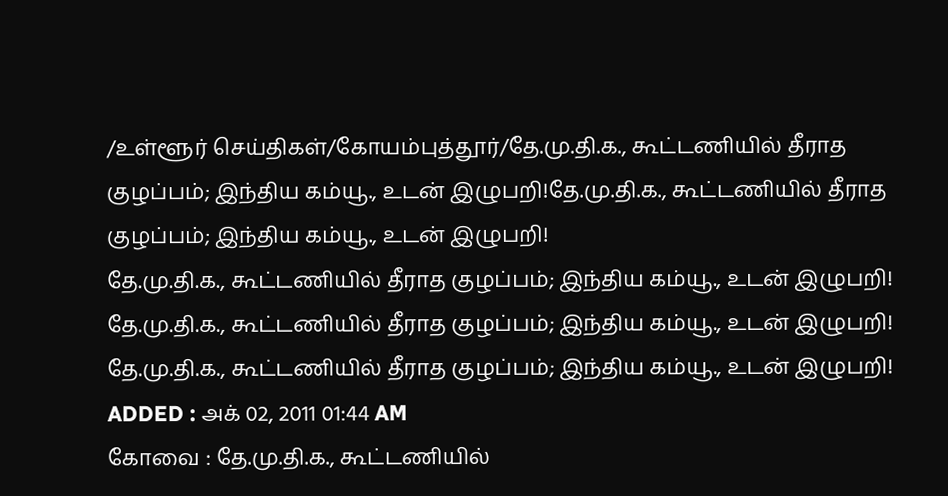/உள்ளூர் செய்திகள்/கோயம்புத்தூர்/தே.மு.தி.க., கூட்டணியில் தீராத குழப்பம்; இந்திய கம்யூ., உடன் இழுபறி!தே.மு.தி.க., கூட்டணியில் தீராத குழப்பம்; இந்திய கம்யூ., உடன் இழுபறி!
தே.மு.தி.க., கூட்டணியில் தீராத குழப்பம்; இந்திய கம்யூ., உடன் இழுபறி!
தே.மு.தி.க., கூட்டணியில் தீராத குழப்பம்; இந்திய கம்யூ., உடன் இழுபறி!
தே.மு.தி.க., கூட்டணியில் தீராத குழப்பம்; இந்திய கம்யூ., உடன் இழுபறி!
ADDED : அக் 02, 2011 01:44 AM
கோவை : தே.மு.தி.க., கூட்டணியில்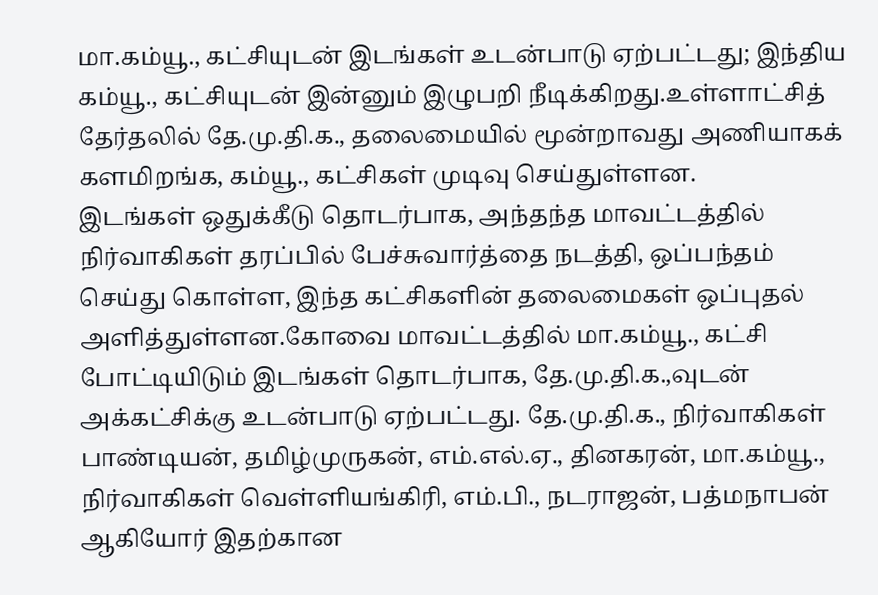மா.கம்யூ., கட்சியுடன் இடங்கள் உடன்பாடு ஏற்பட்டது; இந்திய கம்யூ., கட்சியுடன் இன்னும் இழுபறி நீடிக்கிறது.உள்ளாட்சித் தேர்தலில் தே.மு.தி.க., தலைமையில் மூன்றாவது அணியாகக் களமிறங்க, கம்யூ., கட்சிகள் முடிவு செய்துள்ளன.
இடங்கள் ஒதுக்கீடு தொடர்பாக, அந்தந்த மாவட்டத்தில் நிர்வாகிகள் தரப்பில் பேச்சுவார்த்தை நடத்தி, ஒப்பந்தம் செய்து கொள்ள, இந்த கட்சிகளின் தலைமைகள் ஒப்புதல் அளித்துள்ளன.கோவை மாவட்டத்தில் மா.கம்யூ., கட்சி போட்டியிடும் இடங்கள் தொடர்பாக, தே.மு.தி.க.,வுடன் அக்கட்சிக்கு உடன்பாடு ஏற்பட்டது. தே.மு.தி.க., நிர்வாகிகள் பாண்டியன், தமிழ்முருகன், எம்.எல்.ஏ., தினகரன், மா.கம்யூ., நிர்வாகிகள் வெள்ளியங்கிரி, எம்.பி., நடராஜன், பத்மநாபன் ஆகியோர் இதற்கான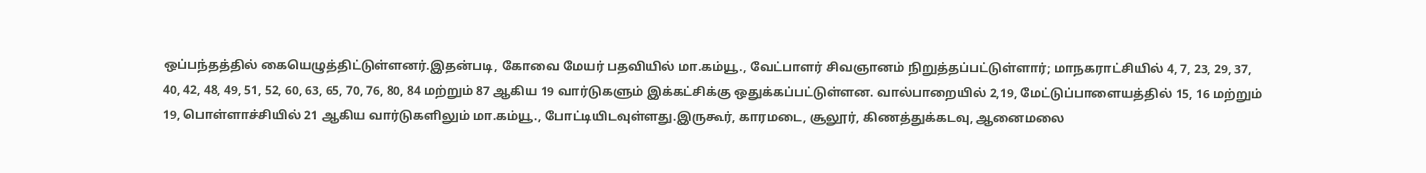ஒப்பந்தத்தில் கையெழுத்திட்டுள்ளனர்.இதன்படி, கோவை மேயர் பதவியில் மா.கம்யூ., வேட்பாளர் சிவஞானம் நிறுத்தப்பட்டுள்ளார்; மாநகராட்சியில் 4, 7, 23, 29, 37, 40, 42, 48, 49, 51, 52, 60, 63, 65, 70, 76, 80, 84 மற்றும் 87 ஆகிய 19 வார்டுகளும் இக்கட்சிக்கு ஒதுக்கப்பட்டுள்ளன. வால்பாறையில் 2,19, மேட்டுப்பாளையத்தில் 15, 16 மற்றும் 19, பொள்ளாச்சியில் 21 ஆகிய வார்டுகளிலும் மா.கம்யூ., போட்டியிடவுள்ளது.இருகூர், காரமடை, சூலூர், கிணத்துக்கடவு, ஆனைமலை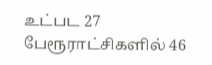உட்பட 27 பேரூராட்சிகளில் 46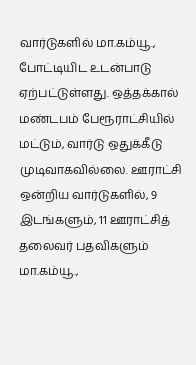வார்டுகளில் மா.கம்யூ., போட்டியிட உடன்பாடு ஏற்பட்டுள்ளது. ஒத்தக்கால் மண்டபம் பேரூராட்சியில் மட்டும், வார்டு ஒதுக்கீடு முடிவாகவில்லை. ஊராட்சி ஒன்றிய வார்டுகளில், 9 இடங்களும், 11 ஊராட்சித் தலைவர் பதவிகளும் மா.கம்யூ.,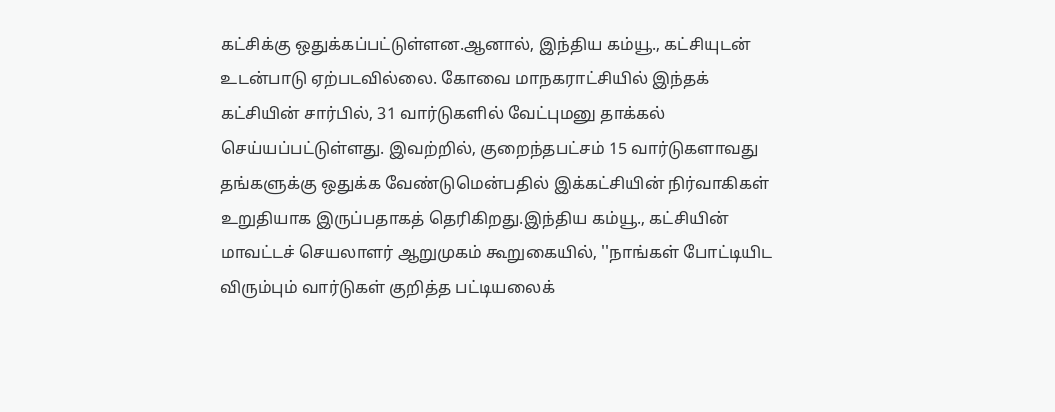கட்சிக்கு ஒதுக்கப்பட்டுள்ளன.ஆனால், இந்திய கம்யூ., கட்சியுடன் உடன்பாடு ஏற்படவில்லை. கோவை மாநகராட்சியில் இந்தக் கட்சியின் சார்பில், 31 வார்டுகளில் வேட்புமனு தாக்கல் செய்யப்பட்டுள்ளது. இவற்றில், குறைந்தபட்சம் 15 வார்டுகளாவது தங்களுக்கு ஒதுக்க வேண்டுமென்பதில் இக்கட்சியின் நிர்வாகிகள் உறுதியாக இருப்பதாகத் தெரிகிறது.இந்திய கம்யூ., கட்சியின் மாவட்டச் செயலாளர் ஆறுமுகம் கூறுகையில், ''நாங்கள் போட்டியிட விரும்பும் வார்டுகள் குறித்த பட்டியலைக்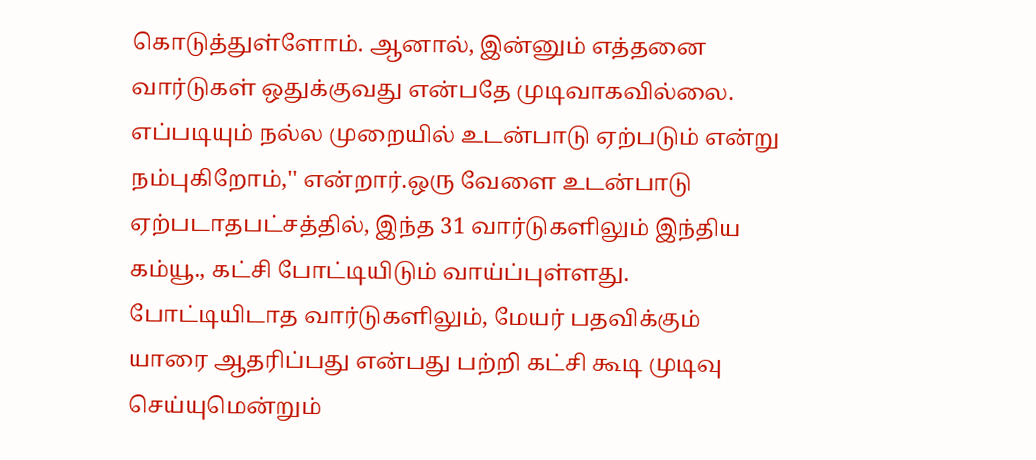கொடுத்துள்ளோம். ஆனால், இன்னும் எத்தனை வார்டுகள் ஒதுக்குவது என்பதே முடிவாகவில்லை. எப்படியும் நல்ல முறையில் உடன்பாடு ஏற்படும் என்று நம்புகிறோம்,'' என்றார்.ஒரு வேளை உடன்பாடு ஏற்படாதபட்சத்தில், இந்த 31 வார்டுகளிலும் இந்திய கம்யூ., கட்சி போட்டியிடும் வாய்ப்புள்ளது. போட்டியிடாத வார்டுகளிலும், மேயர் பதவிக்கும் யாரை ஆதரிப்பது என்பது பற்றி கட்சி கூடி முடிவு செய்யுமென்றும்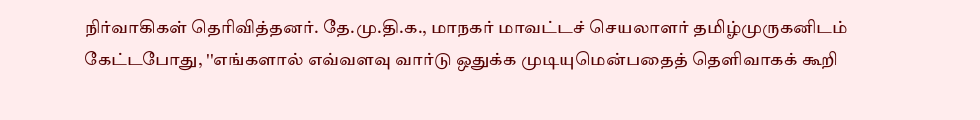நிர்வாகிகள் தெரிவித்தனர். தே.மு.தி.க., மாநகர் மாவட்டச் செயலாளர் தமிழ்முருகனிடம் கேட்டபோது, ''எங்களால் எவ்வளவு வார்டு ஒதுக்க முடியுமென்பதைத் தெளிவாகக் கூறி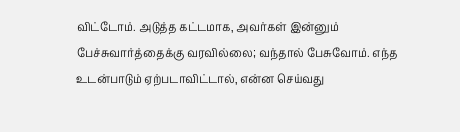விட்டோம். அடுத்த கட்டமாக, அவர்கள் இன்னும் பேச்சுவார்த்தைக்கு வரவில்லை; வந்தால் பேசுவோம். எந்த உடன்பாடும் ஏற்படாவிட்டால், என்ன செய்வது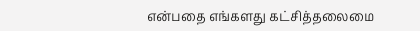என்பதை எங்களது கட்சித்தலைமை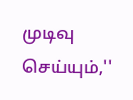முடிவு செய்யும்,''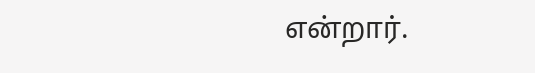என்றார்.